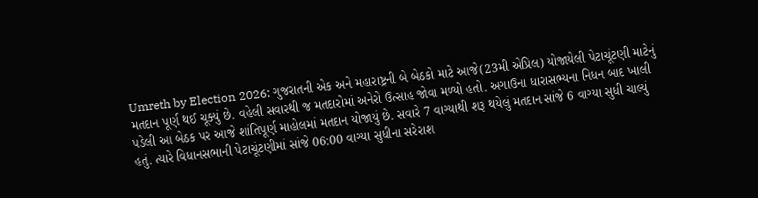Umreth by Election 2026: ગુજરાતની એક અને મહારાષ્ટ્રની બે બેઠકો માટે આજે(23મી એપ્રિલ) યોજાયેલી પેટાચૂંટણી માટેનું મતદાન પૂર્ણ થઈ ચૂક્યું છે. વહેલી સવારથી જ મતદારોમાં અનેરો ઉત્સાહ જોવા મળ્યો હતો. અગાઉના ધારાસભ્યના નિધન બાદ ખાલી પડેલી આ બેઠક પર આજે શાંતિપૂર્ણ માહોલમાં મતદાન યોજાયું છે. સવારે 7 વાગ્યાથી શરૂ થયેલું મતદાન સાંજે 6 વાગ્યા સુધી ચાલ્યું હતું. ત્યારે વિધાનસભાની પેટાચૂંટણીમાં સાંજે 06:00 વાગ્યા સુધીના સરેરાશ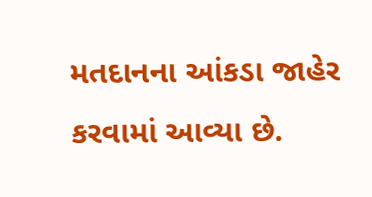મતદાનના આંકડા જાહેર કરવામાં આવ્યા છે.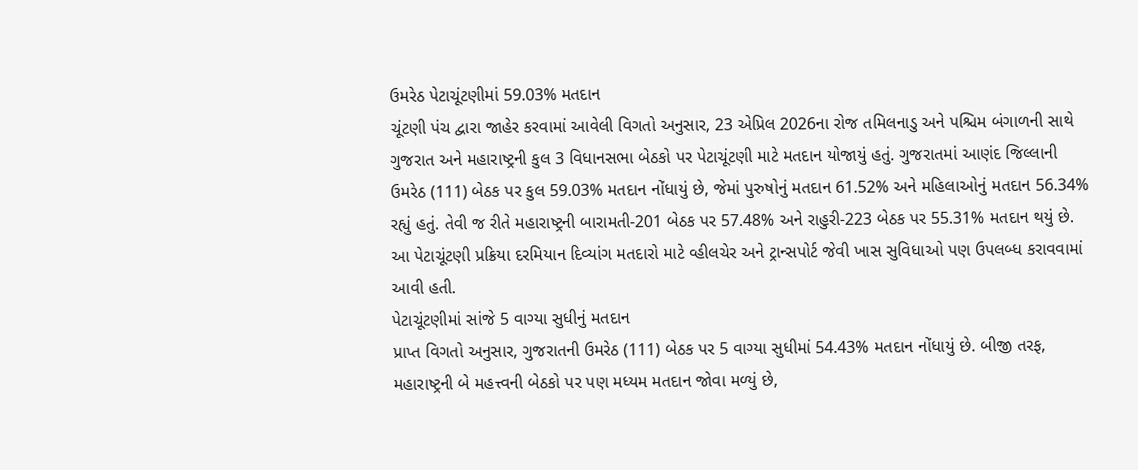ઉમરેઠ પેટાચૂંટણીમાં 59.03% મતદાન
ચૂંટણી પંચ દ્વારા જાહેર કરવામાં આવેલી વિગતો અનુસાર, 23 એપ્રિલ 2026ના રોજ તમિલનાડુ અને પશ્ચિમ બંગાળની સાથે ગુજરાત અને મહારાષ્ટ્રની કુલ 3 વિધાનસભા બેઠકો પર પેટાચૂંટણી માટે મતદાન યોજાયું હતું. ગુજરાતમાં આણંદ જિલ્લાની ઉમરેઠ (111) બેઠક પર કુલ 59.03% મતદાન નોંધાયું છે, જેમાં પુરુષોનું મતદાન 61.52% અને મહિલાઓનું મતદાન 56.34% રહ્યું હતું. તેવી જ રીતે મહારાષ્ટ્રની બારામતી-201 બેઠક પર 57.48% અને રાહુરી-223 બેઠક પર 55.31% મતદાન થયું છે. આ પેટાચૂંટણી પ્રક્રિયા દરમિયાન દિવ્યાંગ મતદારો માટે વ્હીલચેર અને ટ્રાન્સપોર્ટ જેવી ખાસ સુવિધાઓ પણ ઉપલબ્ધ કરાવવામાં આવી હતી.
પેટાચૂંટણીમાં સાંજે 5 વાગ્યા સુધીનું મતદાન
પ્રાપ્ત વિગતો અનુસાર, ગુજરાતની ઉમરેઠ (111) બેઠક પર 5 વાગ્યા સુધીમાં 54.43% મતદાન નોંધાયું છે. બીજી તરફ, મહારાષ્ટ્રની બે મહત્ત્વની બેઠકો પર પણ મધ્યમ મતદાન જોવા મળ્યું છે,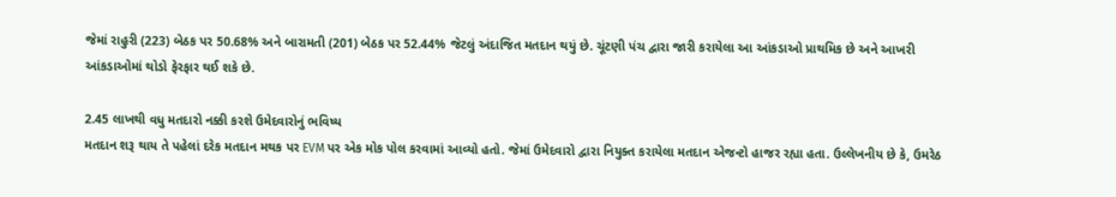જેમાં રાહુરી (223) બેઠક પર 50.68% અને બારામતી (201) બેઠક પર 52.44% જેટલું અંદાજિત મતદાન થયું છે. ચૂંટણી પંચ દ્વારા જારી કરાયેલા આ આંકડાઓ પ્રાથમિક છે અને આખરી આંકડાઓમાં થોડો ફેરફાર થઈ શકે છે.

2.45 લાખથી વધુ મતદારો નક્કી કરશે ઉમેદવારોનું ભવિષ્ય
મતદાન શરૂ થાય તે પહેલાં દરેક મતદાન મથક પર EVM પર એક મોક પોલ કરવામાં આવ્યો હતો. જેમાં ઉમેદવારો દ્વારા નિયુક્ત કરાયેલા મતદાન એજન્ટો હાજર રહ્યા હતા. ઉલ્લેખનીય છે કે, ઉમરેઠ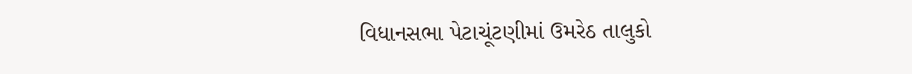વિધાનસભા પેટાચૂંટણીમાં ઉમરેઠ તાલુકો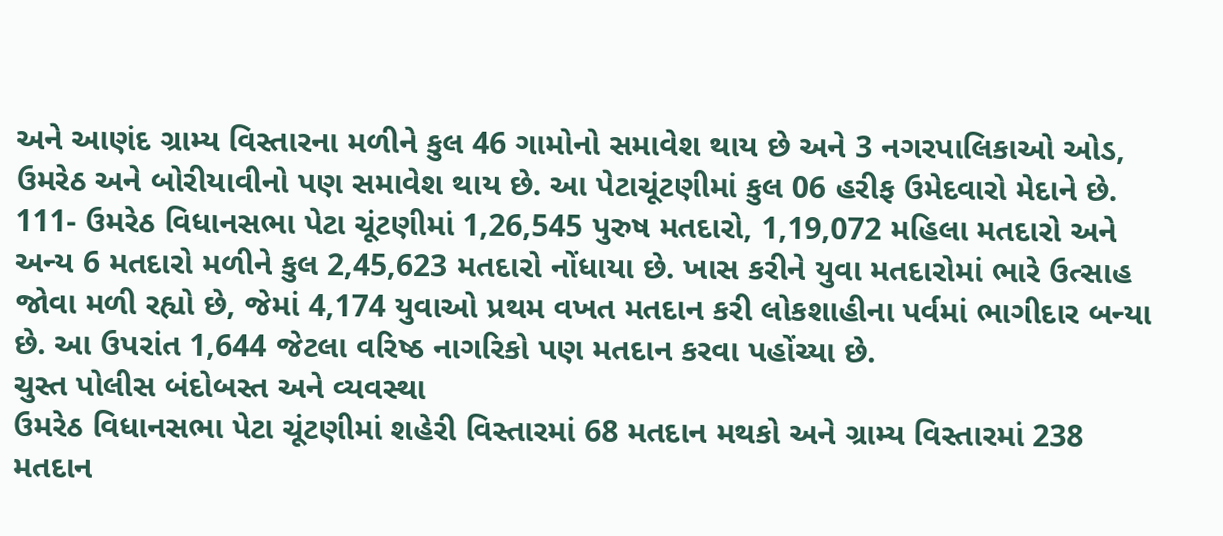અને આણંદ ગ્રામ્ય વિસ્તારના મળીને કુલ 46 ગામોનો સમાવેશ થાય છે અને 3 નગરપાલિકાઓ ઓડ, ઉમરેઠ અને બોરીયાવીનો પણ સમાવેશ થાય છે. આ પેટાચૂંટણીમાં કુલ 06 હરીફ ઉમેદવારો મેદાને છે. 111- ઉમરેઠ વિધાનસભા પેટા ચૂંટણીમાં 1,26,545 પુરુષ મતદારો, 1,19,072 મહિલા મતદારો અને અન્ય 6 મતદારો મળીને કુલ 2,45,623 મતદારો નોંધાયા છે. ખાસ કરીને યુવા મતદારોમાં ભારે ઉત્સાહ જોવા મળી રહ્યો છે, જેમાં 4,174 યુવાઓ પ્રથમ વખત મતદાન કરી લોકશાહીના પર્વમાં ભાગીદાર બન્યા છે. આ ઉપરાંત 1,644 જેટલા વરિષ્ઠ નાગરિકો પણ મતદાન કરવા પહોંચ્યા છે.
ચુસ્ત પોલીસ બંદોબસ્ત અને વ્યવસ્થા
ઉમરેઠ વિધાનસભા પેટા ચૂંટણીમાં શહેરી વિસ્તારમાં 68 મતદાન મથકો અને ગ્રામ્ય વિસ્તારમાં 238 મતદાન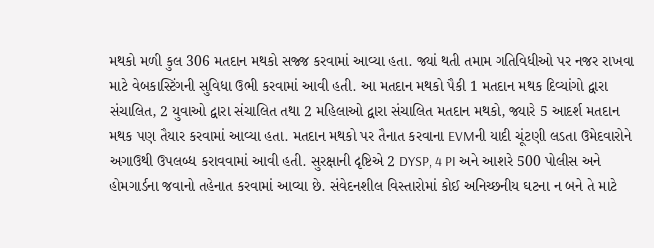મથકો મળી કુલ 306 મતદાન મથકો સજ્જ કરવામાં આવ્યા હતા. જ્યાં થતી તમામ ગતિવિધીઓ પર નજર રાખવા માટે વેબકાસ્ટિંગની સુવિધા ઉભી કરવામાં આવી હતી. આ મતદાન મથકો પૈકી 1 મતદાન મથક દિવ્યાંગો દ્વારા સંચાલિત, 2 યુવાઓ દ્વારા સંચાલિત તથા 2 મહિલાઓ દ્વારા સંચાલિત મતદાન મથકો, જ્યારે 5 આદર્શ મતદાન મથક પણ તૈયાર કરવામાં આવ્યા હતા. મતદાન મથકો પર તૈનાત કરવાના EVMની યાદી ચૂંટણી લડતા ઉમેદવારોને અગાઉથી ઉપલબ્ધ કરાવવામાં આવી હતી. સુરક્ષાની દૃષ્ટિએ 2 DYSP, 4 PI અને આશરે 500 પોલીસ અને હોમગાર્ડના જવાનો તહેનાત કરવામાં આવ્યા છે. સંવેદનશીલ વિસ્તારોમાં કોઈ અનિચ્છનીય ઘટના ન બને તે માટે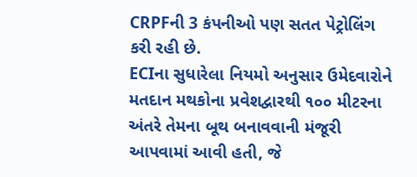CRPFની 3 કંપનીઓ પણ સતત પેટ્રોલિંગ કરી રહી છે.
ECIના સુધારેલા નિયમો અનુસાર ઉમેદવારોને મતદાન મથકોના પ્રવેશદ્વારથી ૧૦૦ મીટરના અંતરે તેમના બૂથ બનાવવાની મંજૂરી આપવામાં આવી હતી, જે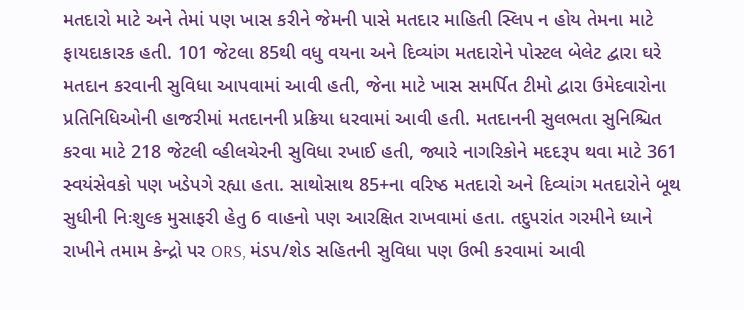મતદારો માટે અને તેમાં પણ ખાસ કરીને જેમની પાસે મતદાર માહિતી સ્લિપ ન હોય તેમના માટે ફાયદાકારક હતી. 101 જેટલા 85થી વધુ વયના અને દિવ્યાંગ મતદારોને પોસ્ટલ બેલેટ દ્વારા ઘરે મતદાન કરવાની સુવિધા આપવામાં આવી હતી, જેના માટે ખાસ સમર્પિત ટીમો દ્વારા ઉમેદવારોના પ્રતિનિધિઓની હાજરીમાં મતદાનની પ્રક્રિયા ધરવામાં આવી હતી. મતદાનની સુલભતા સુનિશ્ચિત કરવા માટે 218 જેટલી વ્હીલચેરની સુવિધા રખાઈ હતી, જ્યારે નાગરિકોને મદદરૂપ થવા માટે 361 સ્વયંસેવકો પણ ખડેપગે રહ્યા હતા. સાથોસાથ 85+ના વરિષ્ઠ મતદારો અને દિવ્યાંગ મતદારોને બૂથ સુધીની નિઃશુલ્ક મુસાફરી હેતુ 6 વાહનો પણ આરક્ષિત રાખવામાં હતા. તદુપરાંત ગરમીને ધ્યાને રાખીને તમામ કેન્દ્રો પર ORS, મંડપ/શેડ સહિતની સુવિધા પણ ઉભી કરવામાં આવી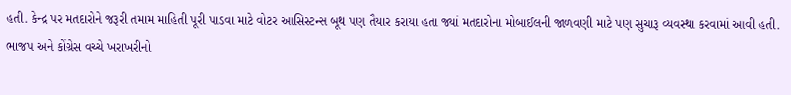હતી. કેન્દ્ર પર મતદારોને જરૂરી તમામ માહિતી પૂરી પાડવા માટે વોટર આસિસ્ટન્સ બૂથ પણ તૈયાર કરાયા હતા જ્યાં મતદારોના મોબાઈલની જાળવણી માટે પણ સુચારૂ વ્યવસ્થા કરવામાં આવી હતી.
ભાજપ અને કોંગ્રેસ વચ્ચે ખરાખરીનો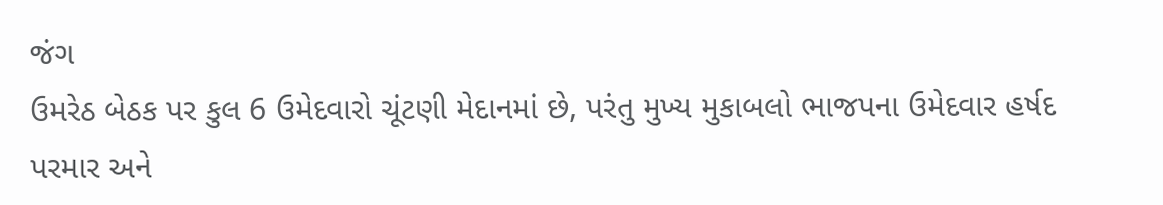જંગ
ઉમરેઠ બેઠક પર કુલ 6 ઉમેદવારો ચૂંટણી મેદાનમાં છે, પરંતુ મુખ્ય મુકાબલો ભાજપના ઉમેદવાર હર્ષદ પરમાર અને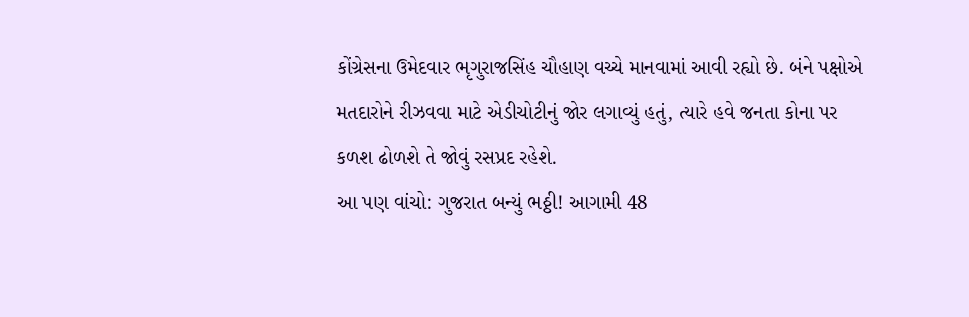કોંગ્રેસના ઉમેદવાર ભૃગુરાજસિંહ ચૌહાણ વચ્ચે માનવામાં આવી રહ્યો છે. બંને પક્ષોએ મતદારોને રીઝવવા માટે એડીચોટીનું જોર લગાવ્યું હતું, ત્યારે હવે જનતા કોના પર કળશ ઢોળશે તે જોવું રસપ્રદ રહેશે.
આ પણ વાંચો: ગુજરાત બન્યું ભઠ્ઠી! આગામી 48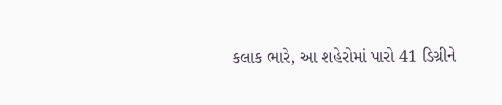કલાક ભારે, આ શહેરોમાં પારો 41 ડિગ્રીને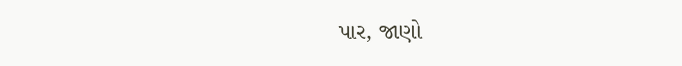પાર, જાણો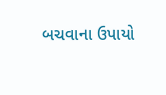બચવાના ઉપાયો